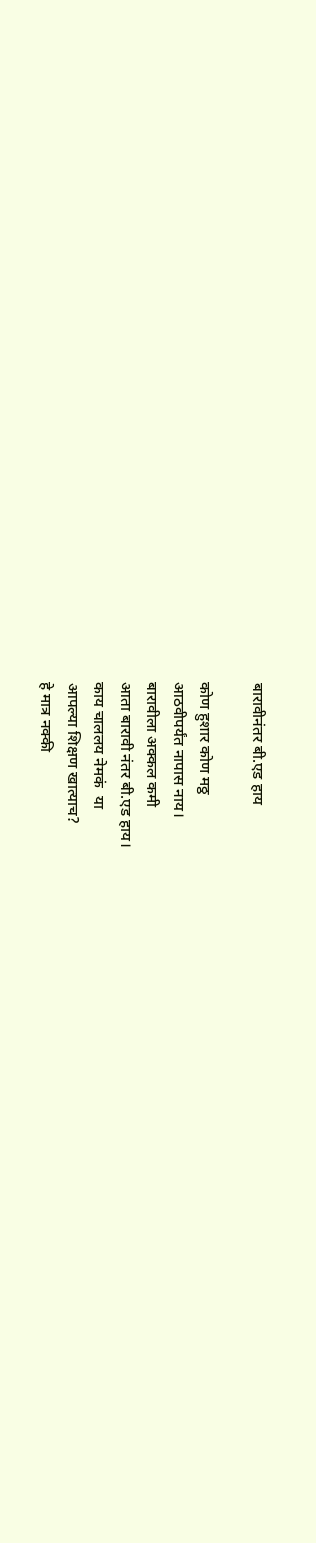बारावीनंतर बी.एड हाय

कोण हुशार कोण मठ्ठ
आठवीपर्यंत नापास नाय।
बारावीला अक्कल कमी
आता बारावी नंतर बी.एड हाय।
काय चाललय नेमकं  या
आपल्या शिक्षण खात्याच?
हे मात्र नक्की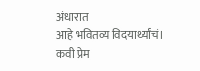अंधारात
आहे भवितव्य विदयार्थ्यांचं।
कवी प्रेम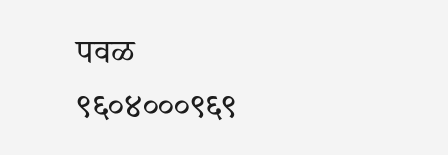पवळ
९६०४०००९६९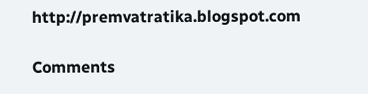http://premvatratika.blogspot.com

Comments